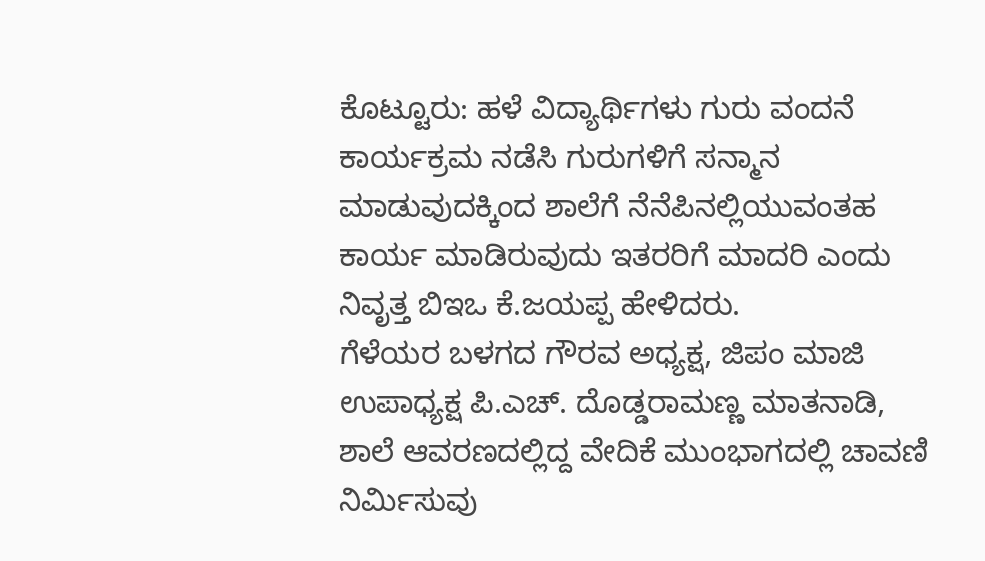ಕೊಟ್ಟೂರು: ಹಳೆ ವಿದ್ಯಾರ್ಥಿಗಳು ಗುರು ವಂದನೆ ಕಾರ್ಯಕ್ರಮ ನಡೆಸಿ ಗುರುಗಳಿಗೆ ಸನ್ಮಾನ ಮಾಡುವುದಕ್ಕಿಂದ ಶಾಲೆಗೆ ನೆನೆಪಿನಲ್ಲಿಯುವಂತಹ ಕಾರ್ಯ ಮಾಡಿರುವುದು ಇತರರಿಗೆ ಮಾದರಿ ಎಂದು ನಿವೃತ್ತ ಬಿಇಒ ಕೆ.ಜಯಪ್ಪ ಹೇಳಿದರು.
ಗೆಳೆಯರ ಬಳಗದ ಗೌರವ ಅಧ್ಯಕ್ಷ, ಜಿಪಂ ಮಾಜಿ ಉಪಾಧ್ಯಕ್ಷ ಪಿ.ಎಚ್. ದೊಡ್ಡರಾಮಣ್ಣ ಮಾತನಾಡಿ, ಶಾಲೆ ಆವರಣದಲ್ಲಿದ್ದ ವೇದಿಕೆ ಮುಂಭಾಗದಲ್ಲಿ ಚಾವಣಿ ನಿರ್ಮಿಸುವು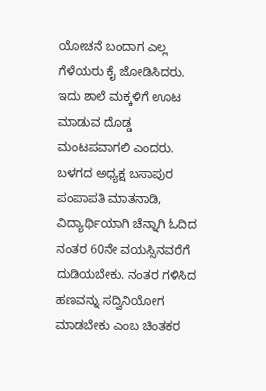ಯೋಚನೆ ಬಂದಾಗ ಎಲ್ಲ ಗೆಳೆಯರು ಕೈ ಜೋಡಿಸಿದರು. ಇದು ಶಾಲೆ ಮಕ್ಕಳಿಗೆ ಊಟ ಮಾಡುವ ದೊಡ್ಡ ಮಂಟಪವಾಗಲಿ ಎಂದರು.
ಬಳಗದ ಅಧ್ಯಕ್ಷ ಬಸಾಪುರ ಪಂಪಾಪತಿ ಮಾತನಾಡಿ, ವಿದ್ಯಾರ್ಥಿಯಾಗಿ ಚೆನ್ನಾಗಿ ಓದಿದ ನಂತರ 60ನೇ ವಯಸ್ಸಿನವರೆಗೆ ದುಡಿಯಬೇಕು. ನಂತರ ಗಳಿಸಿದ ಹಣವನ್ನು ಸದ್ವಿನಿಯೋಗ ಮಾಡಬೇಕು ಎಂಬ ಚಿಂತಕರ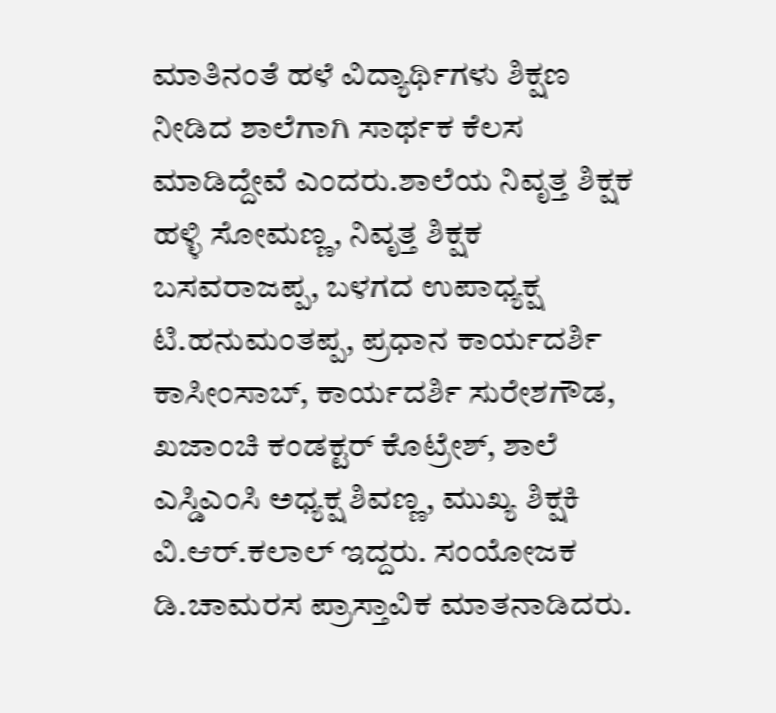ಮಾತಿನಂತೆ ಹಳೆ ವಿದ್ಯಾರ್ಥಿಗಳು ಶಿಕ್ಷಣ ನೀಡಿದ ಶಾಲೆಗಾಗಿ ಸಾರ್ಥಕ ಕೆಲಸ ಮಾಡಿದ್ದೇವೆ ಎಂದರು.ಶಾಲೆಯ ನಿವೃತ್ತ ಶಿಕ್ಷಕ ಹಳ್ಳಿ ಸೋಮಣ್ಣ, ನಿವೃತ್ತ ಶಿಕ್ಷಕ ಬಸವರಾಜಪ್ಪ, ಬಳಗದ ಉಪಾಧ್ಯಕ್ಷ ಟಿ.ಹನುಮಂತಪ್ಪ, ಪ್ರಧಾನ ಕಾರ್ಯದರ್ಶಿ ಕಾಸೀಂಸಾಬ್, ಕಾರ್ಯದರ್ಶಿ ಸುರೇಶಗೌಡ, ಖಜಾಂಚಿ ಕಂಡಕ್ಟರ್ ಕೊಟ್ರೇಶ್, ಶಾಲೆ ಎಸ್ಡಿಎಂಸಿ ಅಧ್ಯಕ್ಷ ಶಿವಣ್ಣ, ಮುಖ್ಯ ಶಿಕ್ಷಕಿ ವಿ.ಆರ್.ಕಲಾಲ್ ಇದ್ದರು. ಸಂಯೋಜಕ ಡಿ.ಚಾಮರಸ ಪ್ರಾಸ್ತಾವಿಕ ಮಾತನಾಡಿದರು.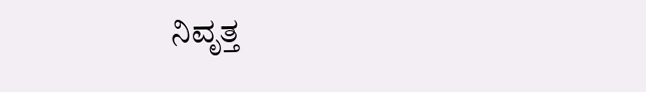ನಿವೃತ್ತ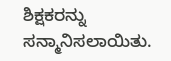ಶಿಕ್ಷಕರನ್ನು ಸನ್ಮಾನಿಸಲಾಯಿತು.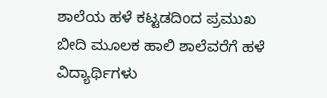ಶಾಲೆಯ ಹಳೆ ಕಟ್ಟಡದಿಂದ ಪ್ರಮುಖ ಬೀದಿ ಮೂಲಕ ಹಾಲಿ ಶಾಲೆವರೆಗೆ ಹಳೆ ವಿದ್ಯಾರ್ಥಿಗಳು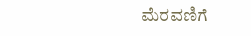ಮೆರವಣಿಗೆ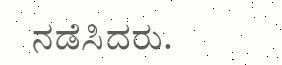ನಡೆಸಿದರು.